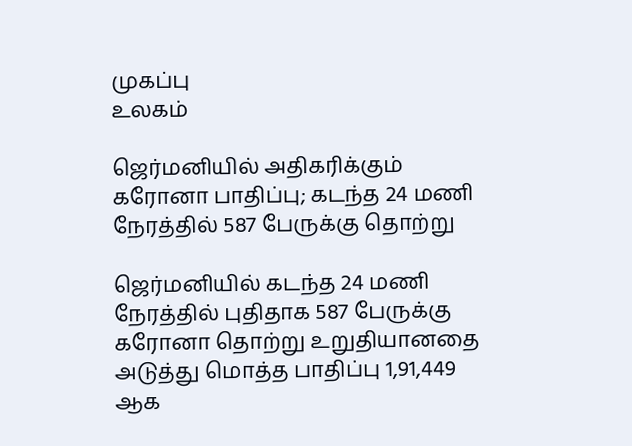முகப்பு
உலகம்

ஜெர்மனியில் அதிகரிக்கும் கரோனா பாதிப்பு; கடந்த 24 மணி நேரத்தில் 587 பேருக்கு தொற்று

ஜெர்மனியில் கடந்த 24 மணி நேரத்தில் புதிதாக 587 பேருக்கு கரோனா தொற்று உறுதியானதை அடுத்து மொத்த பாதிப்பு 1,91,449 ஆக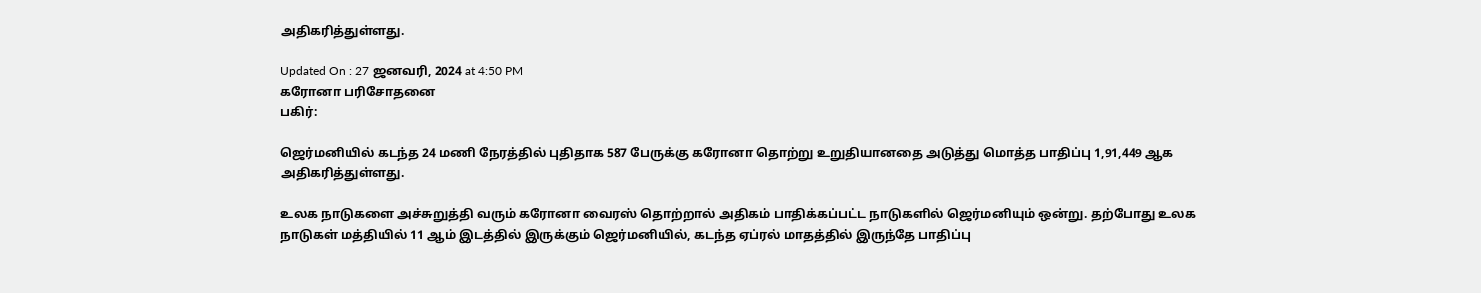அதிகரித்துள்ளது.

Updated On : 27 ஜனவரி, 2024 at 4:50 PM
கரோனா பரிசோதனை
பகிர்:

ஜெர்மனியில் கடந்த 24 மணி நேரத்தில் புதிதாக 587 பேருக்கு கரோனா தொற்று உறுதியானதை அடுத்து மொத்த பாதிப்பு 1,91,449 ஆக அதிகரித்துள்ளது.

உலக நாடுகளை அச்சுறுத்தி வரும் கரோனா வைரஸ் தொற்றால் அதிகம் பாதிக்கப்பட்ட நாடுகளில் ஜெர்மனியும் ஒன்று. தற்போது உலக நாடுகள் மத்தியில் 11 ஆம் இடத்தில் இருக்கும் ஜெர்மனியில், கடந்த ஏப்ரல் மாதத்தில் இருந்தே பாதிப்பு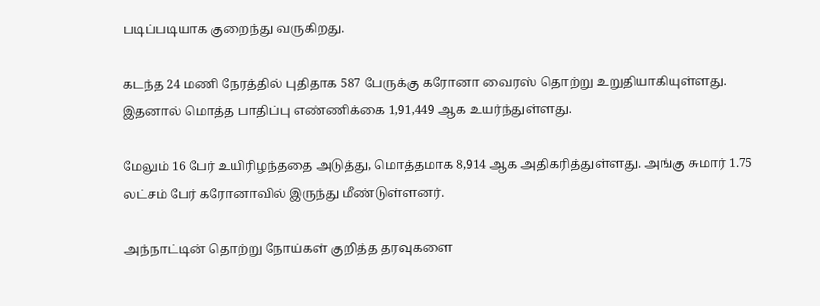படிப்படியாக குறைந்து வருகிறது.

கடந்த 24 மணி நேரத்தில் புதிதாக 587 பேருக்கு கரோனா வைரஸ் தொற்று உறுதியாகியுள்ளது. இதனால் மொத்த பாதிப்பு எண்ணிக்கை 1,91,449 ஆக உயர்ந்துள்ளது.

மேலும் 16 பேர் உயிரிழந்ததை அடுத்து, மொத்தமாக 8,914 ஆக அதிகரித்துள்ளது. அங்கு சுமார் 1.75 லட்சம் பேர் கரோனாவில் இருந்து மீண்டுள்ளனர்.

அந்நாட்டின் தொற்று நோய்கள் குறித்த தரவுகளை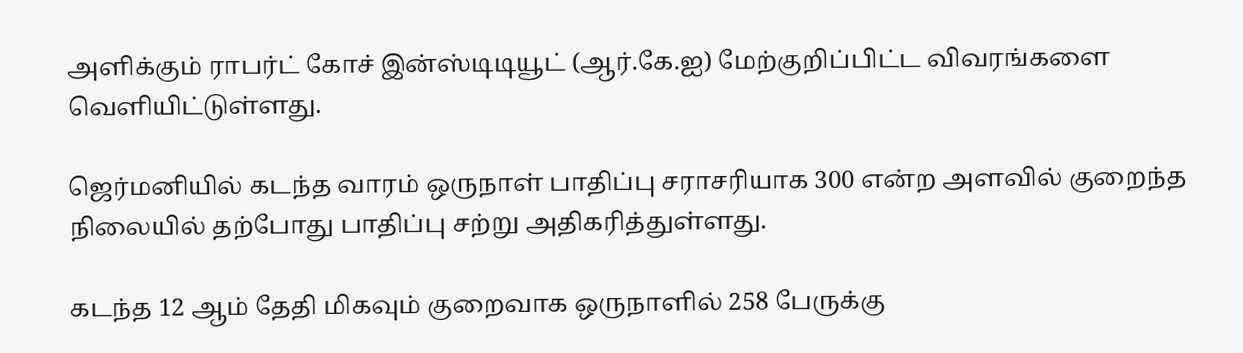அளிக்கும் ராபர்ட் கோச் இன்ஸ்டிடியூட் (ஆர்.கே.ஐ) மேற்குறிப்பிட்ட விவரங்களை வெளியிட்டுள்ளது.

ஜெர்மனியில் கடந்த வாரம் ஒருநாள் பாதிப்பு சராசரியாக 300 என்ற அளவில் குறைந்த நிலையில் தற்போது பாதிப்பு சற்று அதிகரித்துள்ளது.

கடந்த 12 ஆம் தேதி மிகவும் குறைவாக ஒருநாளில் 258 பேருக்கு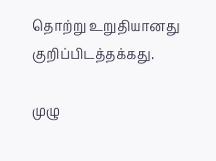தொற்று உறுதியானது குறிப்பிடத்தக்கது.

முழு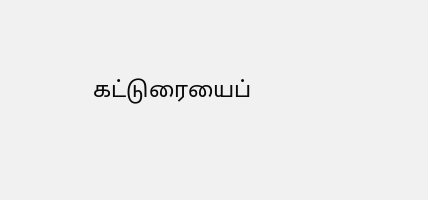கட்டுரையைப்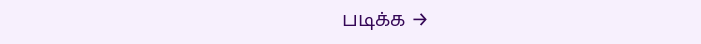படிக்க →